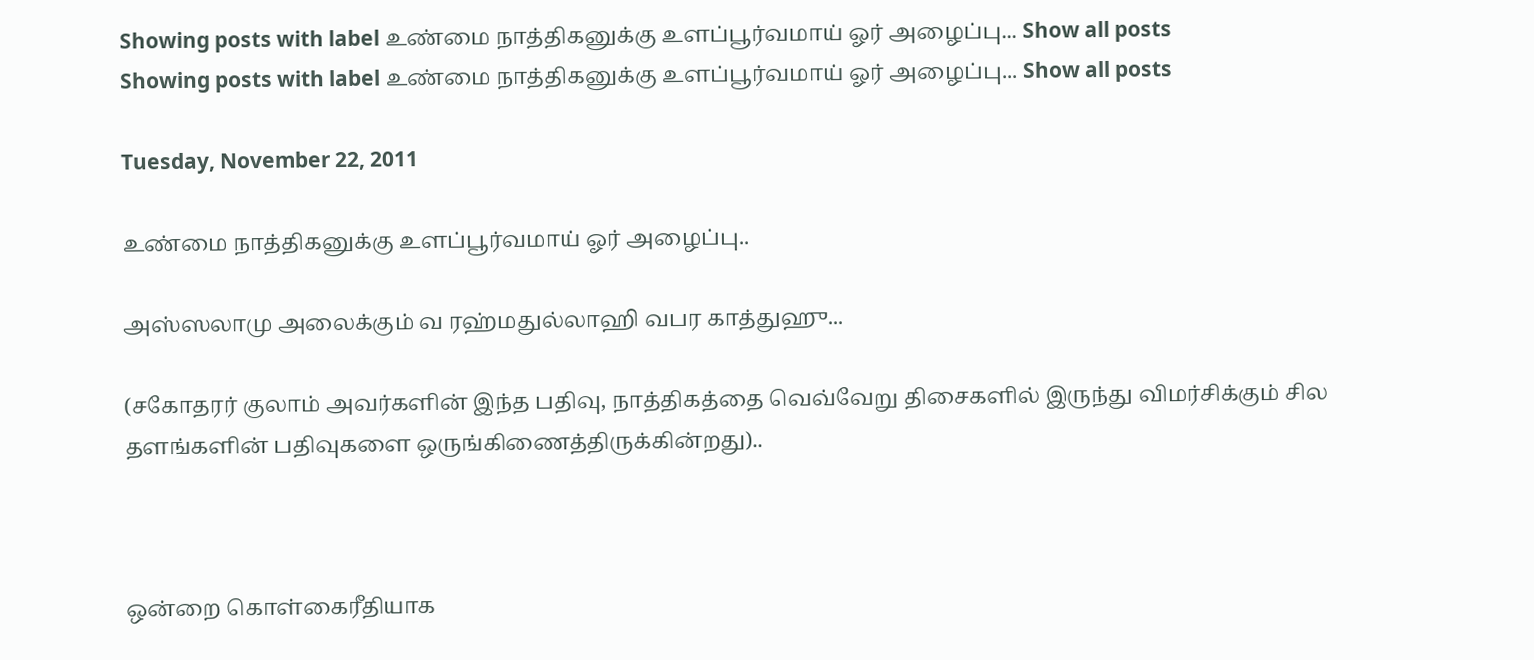Showing posts with label உண்மை நாத்திகனுக்கு உளப்பூர்வமாய் ஓர் அழைப்பு... Show all posts
Showing posts with label உண்மை நாத்திகனுக்கு உளப்பூர்வமாய் ஓர் அழைப்பு... Show all posts

Tuesday, November 22, 2011

உண்மை நாத்திகனுக்கு உளப்பூர்வமாய் ஓர் அழைப்பு..

அஸ்ஸலாமு அலைக்கும் வ ரஹ்மதுல்லாஹி வபர காத்துஹு...

(சகோதரர் குலாம் அவர்களின் இந்த பதிவு, நாத்திகத்தை வெவ்வேறு திசைகளில் இருந்து விமர்சிக்கும் சில தளங்களின் பதிவுகளை ஒருங்கிணைத்திருக்கின்றது)..



ஒன்றை கொள்கைரீதியாக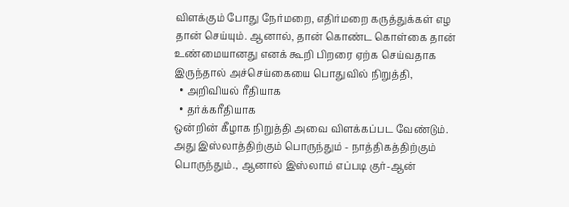விளக்கும் போது நேர்மறை, எதிர்மறை கருத்துக்கள் எழ தான் செய்யும். ஆனால், தான் கொண்ட கொள்கை தான் உண்மையானது எனக் கூறி பிறரை ஏற்க செய்வதாக இருந்தால் அச்செய்கையை பொதுவில் நிறுத்தி,
  • அறிவியல் ரீதியாக
  • தர்க்கரீதியாக
ஒன்றின் கீழாக நிறுத்தி அவை விளக்கப்பட வேண்டும். அது இஸ்லாத்திற்கும் பொருந்தும் - நாத்திகத்திற்கும் பொருந்தும்., ஆனால் இஸ்லாம் எப்படி குர்-ஆன்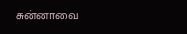சுன்னாவை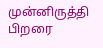முன்னிருத்தி பிறரை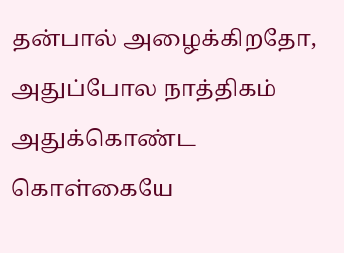தன்பால் அழைக்கிறதோ, அதுப்போல நாத்திகம் அதுக்கொண்ட கொள்கையே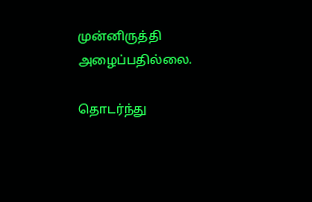முன்னிருத்தி அழைப்பதில்லை.

தொடர்ந்து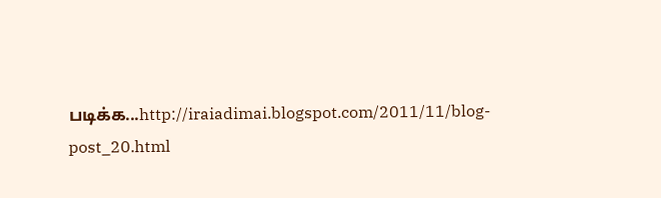படிக்க...http://iraiadimai.blogspot.com/2011/11/blog-post_20.html